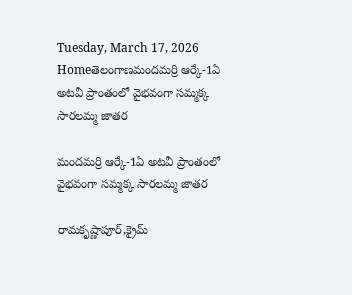Tuesday, March 17, 2026
Homeతెలంగాణమందమర్రి ఆర్కే-1ఏ అటవీ ప్రాంతంలో వైభవంగా సమ్మక్క సారలమ్మ జాతర

మందమర్రి ఆర్కే-1ఏ అటవీ ప్రాంతంలో వైభవంగా సమ్మక్క సారలమ్మ జాతర

రామకృష్ణాపూర్,క్రైమ్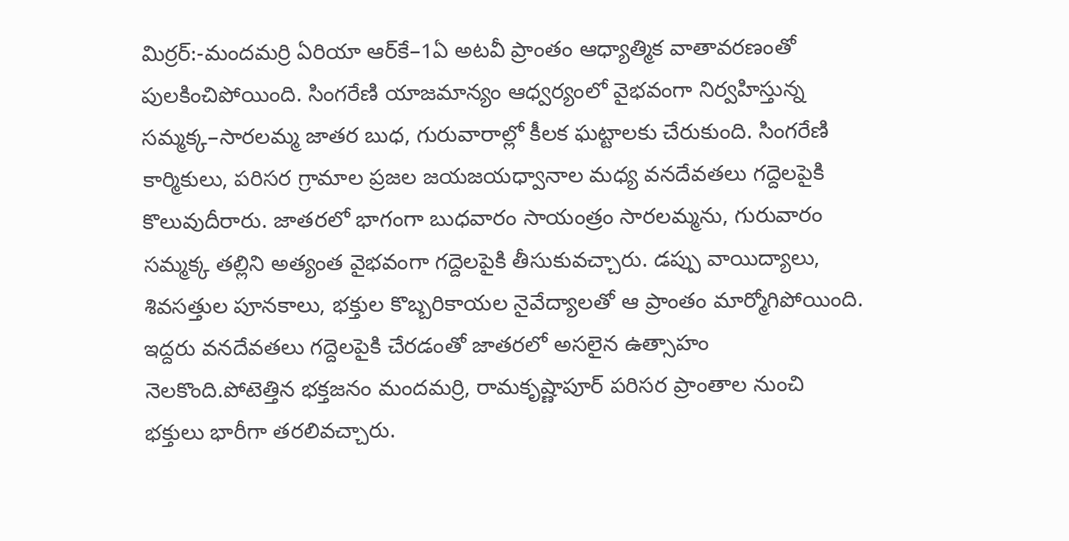మిర్రర్:-మందమర్రి ఏరియా ఆర్‌కే–1ఏ అటవీ ప్రాంతం ఆధ్యాత్మిక వాతావరణంతో పులకించిపోయింది. సింగరేణి యాజమాన్యం ఆధ్వర్యంలో వైభవంగా నిర్వహిస్తున్న సమ్మక్క–సారలమ్మ జాతర బుధ, గురువారాల్లో కీలక ఘట్టాలకు చేరుకుంది. సింగరేణి కార్మికులు, పరిసర గ్రామాల ప్రజల జయజయధ్వానాల మధ్య వనదేవతలు గద్దెలపైకి కొలువుదీరారు. జాతరలో భాగంగా బుధవారం సాయంత్రం సారలమ్మను, గురువారం సమ్మక్క తల్లిని అత్యంత వైభవంగా గద్దెలపైకి తీసుకువచ్చారు. డప్పు వాయిద్యాలు, శివసత్తుల పూనకాలు, భక్తుల కొబ్బరికాయల నైవేద్యాలతో ఆ ప్రాంతం మార్మోగిపోయింది. ఇద్దరు వనదేవతలు గద్దెలపైకి చేరడంతో జాతరలో అసలైన ఉత్సాహం నెలకొంది.పోటెత్తిన భక్తజనం మందమర్రి, రామకృష్ణాపూర్ పరిసర ప్రాంతాల నుంచి భక్తులు భారీగా తరలివచ్చారు.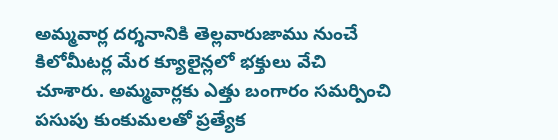అమ్మవార్ల దర్శనానికి తెల్లవారుజాము నుంచే కిలోమీటర్ల మేర క్యూలైన్లలో భక్తులు వేచి చూశారు. అమ్మవార్లకు ఎత్తు బంగారం సమర్పించి పసుపు కుంకుమలతో ప్రత్యేక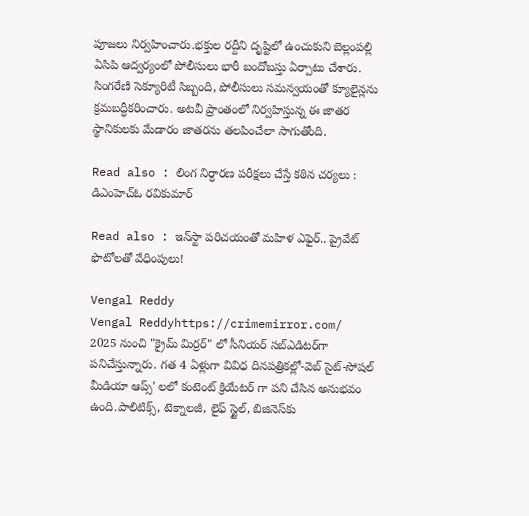పూజలు నిర్వహించారు.భక్తుల రద్దీని దృష్టిలో ఉంచుకుని బెల్లంపల్లి ఏసిపి ఆద్వర్యంలో పోలీసులు భారీ బందోబస్తు ఏర్పాటు చేశారు. సింగరేణి సెక్యూరిటీ సిబ్బంది, పోలీసులు సమన్వయంతో క్యూలైన్లను క్రమబద్ధీకరించారు. అటవీ ప్రాంతంలో నిర్వహిస్తున్న ఈ జాతర స్థానికులకు మేడారం జాతరను తలపించేలా సాగుతోంది.

Read also : లింగ నిర్ధారణ పరీక్షలు చేస్తే కఠిన చర్యలు : డిఎంహెచ్ఓ రవికుమార్

Read also : ఇన్‌స్టా పరిచయంతో మహిళ ఎఫైర్.. ప్రైవేట్ ఫొటోలతో వేధింపులు!

Vengal Reddy
Vengal Reddyhttps://crimemirror.com/
2025 నుంచి "క్రైమ్ మిర్రర్" లో సీనియర్ సబ్‌ఎడిటర్‌గా పనిచేస్తున్నారు. గత 4 ఏళ్లుగా వివిధ దినపత్రికల్లో-వెబ్ సైట్-సోషల్ మీడియా ఆప్స్' లలో కంటెంట్ క్రియేటర్ గా పని చేసిన అనుభవం ఉంది.పాలిటిక్స్‌, టెక్నాలజీ, లైఫ్‌ స్టైల్‌, బిజినెస్‌కు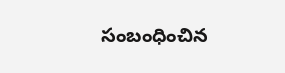సంబంధించిన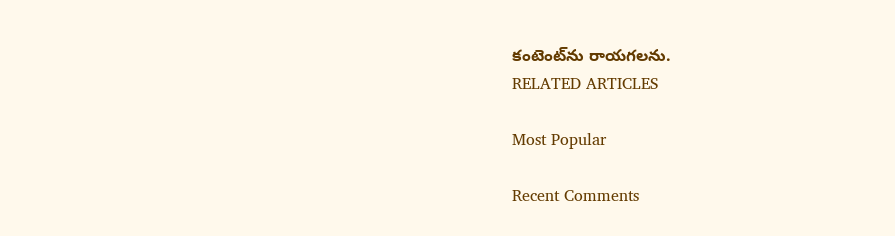కంటెంట్‌ను రాయగలను.
RELATED ARTICLES

Most Popular

Recent Comments